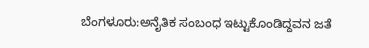ಬೆಂಗಳೂರು:ಅನೈತಿಕ ಸಂಬಂಧ ಇಟ್ಟುಕೊಂಡಿದ್ದವನ ಜತೆ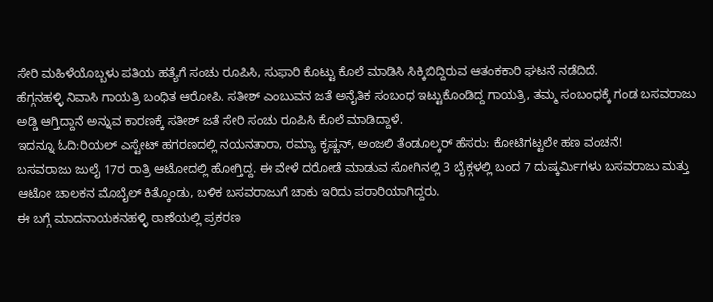ಸೇರಿ ಮಹಿಳೆಯೊಬ್ಬಳು ಪತಿಯ ಹತ್ಯೆಗೆ ಸಂಚು ರೂಪಿಸಿ, ಸುಫಾರಿ ಕೊಟ್ಟು ಕೊಲೆ ಮಾಡಿಸಿ ಸಿಕ್ಕಿಬಿದ್ದಿರುವ ಆತಂಕಕಾರಿ ಘಟನೆ ನಡೆದಿದೆ.
ಹೆಗ್ಗನಹಳ್ಳಿ ನಿವಾಸಿ ಗಾಯತ್ರಿ ಬಂಧಿತ ಆರೋಪಿ. ಸತೀಶ್ ಎಂಬುವನ ಜತೆ ಅನೈತಿಕ ಸಂಬಂಧ ಇಟ್ಟುಕೊಂಡಿದ್ದ ಗಾಯತ್ರಿ, ತಮ್ಮ ಸಂಬಂಧಕ್ಕೆ ಗಂಡ ಬಸವರಾಜು ಅಡ್ಡಿ ಆಗ್ತಿದ್ದಾನೆ ಅನ್ನುವ ಕಾರಣಕ್ಕೆ ಸತೀಶ್ ಜತೆ ಸೇರಿ ಸಂಚು ರೂಪಿಸಿ ಕೊಲೆ ಮಾಡಿದ್ದಾಳೆ.
ಇದನ್ನೂ ಓದಿ:ರಿಯಲ್ ಎಸ್ಟೇಟ್ ಹಗರಣದಲ್ಲಿ ನಯನತಾರಾ, ರಮ್ಯಾ ಕೃಷ್ಣನ್, ಅಂಜಲಿ ತೆಂಡೂಲ್ಕರ್ ಹೆಸರು: ಕೋಟಿಗಟ್ಟಲೇ ಹಣ ವಂಚನೆ!
ಬಸವರಾಜು ಜುಲೈ 17ರ ರಾತ್ರಿ ಆಟೋದಲ್ಲಿ ಹೋಗ್ತಿದ್ದ. ಈ ವೇಳೆ ದರೋಡೆ ಮಾಡುವ ಸೋಗಿನಲ್ಲಿ 3 ಬೈಕ್ಗಳಲ್ಲಿ ಬಂದ 7 ದುಷ್ಕರ್ಮಿಗಳು ಬಸವರಾಜು ಮತ್ತು ಆಟೋ ಚಾಲಕನ ಮೊಬೈಲ್ ಕಿತ್ಕೊಂಡು, ಬಳಿಕ ಬಸವರಾಜುಗೆ ಚಾಕು ಇರಿದು ಪರಾರಿಯಾಗಿದ್ದರು.
ಈ ಬಗ್ಗೆ ಮಾದನಾಯಕನಹಳ್ಳಿ ಠಾಣೆಯಲ್ಲಿ ಪ್ರಕರಣ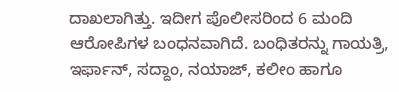ದಾಖಲಾಗಿತ್ತು. ಇದೀಗ ಪೊಲೀಸರಿಂದ 6 ಮಂದಿ ಆರೋಪಿಗಳ ಬಂಧನವಾಗಿದೆ. ಬಂಧಿತರನ್ನು ಗಾಯತ್ರಿ, ಇರ್ಫಾನ್, ಸದ್ದಾಂ, ನಯಾಜ್, ಕಲೀಂ ಹಾಗೂ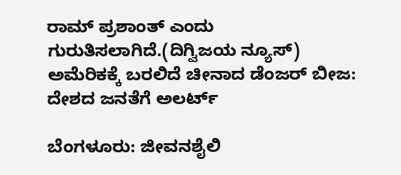ರಾಮ್ ಪ್ರಶಾಂತ್ ಎಂದು ಗುರುತಿಸಲಾಗಿದೆ.(ದಿಗ್ವಿಜಯ ನ್ಯೂಸ್)
ಅಮೆರಿಕಕ್ಕೆ ಬರಲಿದೆ ಚೀನಾದ ಡೆಂಜರ್‌ ಬೀಜ: ದೇಶದ ಜನತೆಗೆ ಅಲರ್ಟ್‌

ಬೆಂಗಳೂರು: ಜೀವನಶೈಲಿ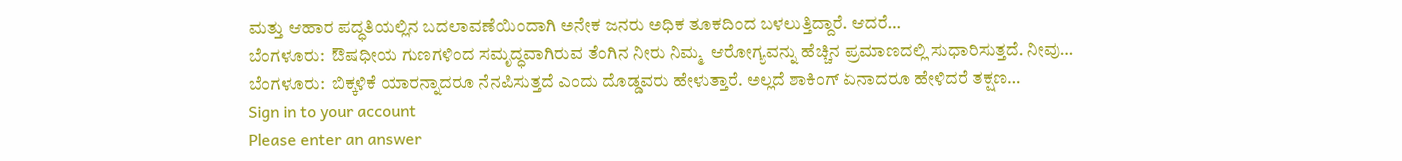ಮತ್ತು ಆಹಾರ ಪದ್ಧತಿಯಲ್ಲಿನ ಬದಲಾವಣೆಯಿಂದಾಗಿ ಅನೇಕ ಜನರು ಅಧಿಕ ತೂಕದಿಂದ ಬಳಲುತ್ತಿದ್ದಾರೆ. ಆದರೆ…
ಬೆಂಗಳೂರು:  ಔಷಧೀಯ ಗುಣಗಳಿಂದ ಸಮೃದ್ಧವಾಗಿರುವ ತೆಂಗಿನ ನೀರು ನಿಮ್ಮ  ಆರೋಗ್ಯವನ್ನು ಹೆಚ್ಚಿನ ಪ್ರಮಾಣದಲ್ಲಿ ಸುಧಾರಿಸುತ್ತದೆ. ನೀವು…
ಬೆಂಗಳೂರು:  ಬಿಕ್ಕಳಿಕೆ ಯಾರನ್ನಾದರೂ ನೆನಪಿಸುತ್ತದೆ ಎಂದು ದೊಡ್ಡವರು ಹೇಳುತ್ತಾರೆ. ಅಲ್ಲದೆ ಶಾಕಿಂಗ್ ಏನಾದರೂ ಹೇಳಿದರೆ ತಕ್ಷಣ…
Sign in to your account
Please enter an answer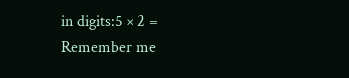in digits:5 × 2 =
Remember me